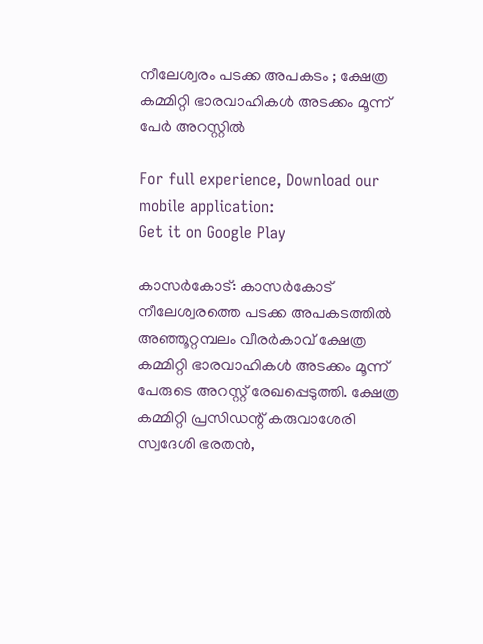നീലേശ്വരം പടക്ക അപകടം ; ക്ഷേത്ര കമ്മിറ്റി ഭാരവാഹികൾ അടക്കം മൂന്ന് പേര്‍ അറസ്റ്റില്‍

For full experience, Download our mobile application:
Get it on Google Play

കാസർകോട്: കാസർകോട് നീലേശ്വരത്തെ പടക്ക അപകടത്തില്‍ അഞ്ഞൂറ്റമ്പലം വീരർകാവ് ക്ഷേത്ര കമ്മിറ്റി ഭാരവാഹികൾ അടക്കം മൂന്ന് പേരുടെ അറസ്റ്റ് രേഖപ്പെടുത്തി. ക്ഷേത്ര കമ്മിറ്റി പ്രസിഡന്റ് കരുവാശേരി സ്വദേശി ഭരതൻ,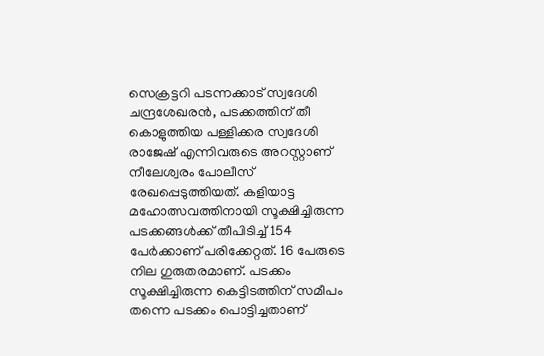സെക്രട്ടറി പടന്നക്കാട് സ്വദേശി ചന്ദ്രശേഖരൻ, പടക്കത്തിന് തീ കൊളുത്തിയ പള്ളിക്കര സ്വദേശി രാജേഷ് എന്നിവരുടെ അറസ്റ്റാണ് നീലേശ്വരം പോലീസ് രേഖപ്പെടുത്തിയത്. കളിയാട്ട മഹോത്സവത്തിനായി സൂക്ഷിച്ചിരുന്ന പടക്കങ്ങൾക്ക് തീപിടിച്ച് 154 പേർക്കാണ് പരിക്കേറ്റത്. 16 പേരുടെ നില ഗുരുതരമാണ്. പടക്കം സൂക്ഷിച്ചിരുന്ന കെട്ടിടത്തിന് സമീപം തന്നെ പടക്കം പൊട്ടിച്ചതാണ്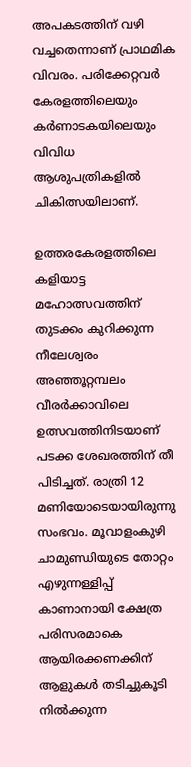അപകടത്തിന് വഴി വച്ചതെന്നാണ് പ്രാഥമിക വിവരം. പരിക്കേറ്റവർ കേരളത്തിലെയും കർണാടകയിലെയും വിവിധ ആശുപത്രികളിൽ ചികിത്സയിലാണ്.

ഉത്തരകേരളത്തിലെ കളിയാട്ട മഹോത്സവത്തിന് തുടക്കം കുറിക്കുന്ന നീലേശ്വരം അഞ്ഞൂറ്റമ്പലം വീരർക്കാവിലെ ഉത്സവത്തിനിടയാണ് പടക്ക ശേഖരത്തിന് തീ പിടിച്ചത്. രാത്രി 12 മണിയോടെയായിരുന്നു സംഭവം. മൂവാളംകുഴി ചാമുണ്ഡിയുടെ തോറ്റം എഴുന്നള്ളിപ്പ് കാണാനായി ക്ഷേത്ര പരിസരമാകെ ആയിരക്കണക്കിന് ആളുകൾ തടിച്ചുകൂടി നിൽക്കുന്ന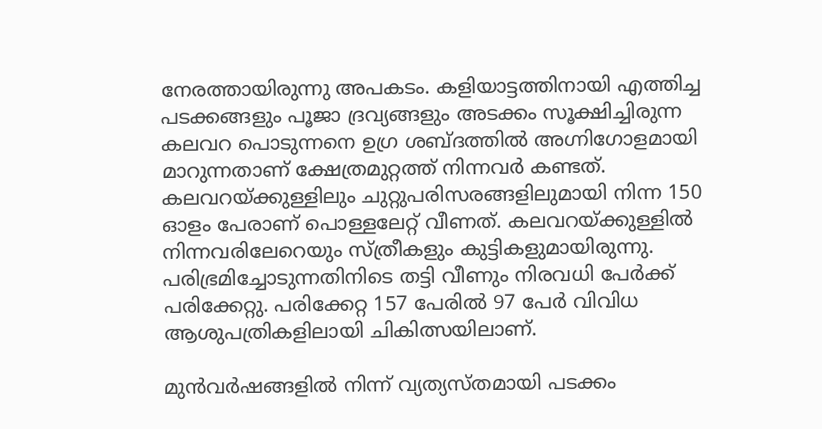നേരത്തായിരുന്നു അപകടം. കളിയാട്ടത്തിനായി എത്തിച്ച പടക്കങ്ങളും പൂജാ ദ്രവ്യങ്ങളും അടക്കം സൂക്ഷിച്ചിരുന്ന കലവറ പൊടുന്നനെ ഉഗ്ര ശബ്ദത്തിൽ അഗ്നിഗോളമായി മാറുന്നതാണ് ക്ഷേത്രമുറ്റത്ത് നിന്നവർ കണ്ടത്. കലവറയ്ക്കുള്ളിലും ചുറ്റുപരിസരങ്ങളിലുമായി നിന്ന 150 ഓളം പേരാണ് പൊള്ളലേറ്റ് വീണത്. കലവറയ്ക്കുള്ളിൽ നിന്നവരിലേറെയും സ്ത്രീകളും കുട്ടികളുമായിരുന്നു. പരിഭ്രമിച്ചോടുന്നതിനിടെ തട്ടി വീണും നിരവധി പേർക്ക് പരിക്കേറ്റു. പരിക്കേറ്റ 157 പേരിൽ 97 പേർ വിവിധ ആശുപത്രികളിലായി ചികിത്സയിലാണ്.

മുൻവർഷങ്ങളിൽ നിന്ന് വ്യത്യസ്തമായി പടക്കം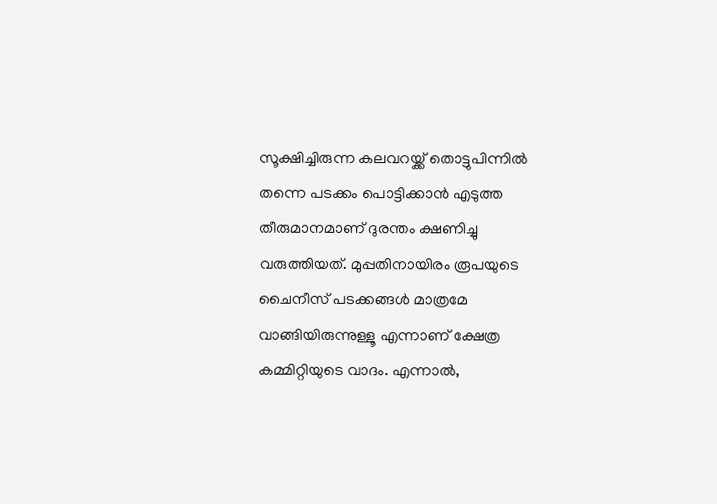സൂക്ഷിച്ചിരുന്ന കലവറയ്ക്ക് തൊട്ടുപിന്നിൽ തന്നെ പടക്കം പൊട്ടിക്കാൻ എടുത്ത തീരുമാനമാണ് ദുരന്തം ക്ഷണിച്ചു വരുത്തിയത്. മുപ്പതിനായിരം രൂപയുടെ ചൈനീസ് പടക്കങ്ങൾ മാത്രമേ വാങ്ങിയിരുന്നുള്ളൂ എന്നാണ് ക്ഷേത്ര കമ്മിറ്റിയുടെ വാദം. എന്നാൽ,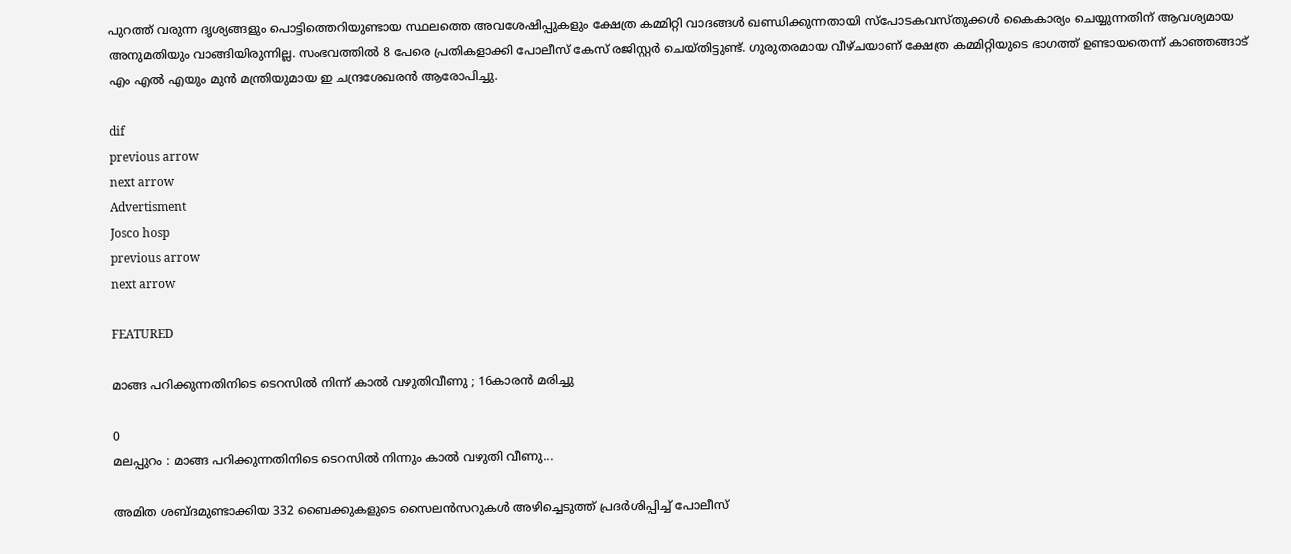പുറത്ത് വരുന്ന ദൃശ്യങ്ങളും പൊട്ടിത്തെറിയുണ്ടായ സ്ഥലത്തെ അവശേഷിപ്പുകളും ക്ഷേത്ര കമ്മിറ്റി വാദങ്ങൾ ഖണ്ഡിക്കുന്നതായി സ്പോടകവസ്തുക്കൾ കൈകാര്യം ചെയ്യുന്നതിന് ആവശ്യമായ അനുമതിയും വാങ്ങിയിരുന്നില്ല. സംഭവത്തില്‍ 8 പേരെ പ്രതികളാക്കി പോലീസ് കേസ് രജിസ്റ്റർ ചെയ്തിട്ടുണ്ട്. ഗുരുതരമായ വീഴ്ചയാണ് ക്ഷേത്ര കമ്മിറ്റിയുടെ ഭാഗത്ത് ഉണ്ടായതെന്ന് കാഞ്ഞങ്ങാട് എം എൽ എയും മുൻ മന്ത്രിയുമായ ഇ ചന്ദ്രശേഖരൻ ആരോപിച്ചു.

dif
previous arrow
next arrow
Advertisment
Josco hosp
previous arrow
next arrow

FEATURED

മാങ്ങ പറിക്കുന്നതിനിടെ ടെറസില്‍ നിന്ന് കാല്‍ വഴുതിവീണു ; 16കാരന്‍ മരിച്ചു

0
മലപ്പുറം : മാങ്ങ പറിക്കുന്നതിനിടെ ടെറസില്‍ നിന്നും കാല്‍ വഴുതി വീണു...

അമിത ശബ്ദമുണ്ടാക്കിയ 332 ബൈക്കുകളുടെ സൈലൻസറുകൾ അഴിച്ചെടുത്ത് പ്രദർശിപ്പിച്ച് പോലീസ്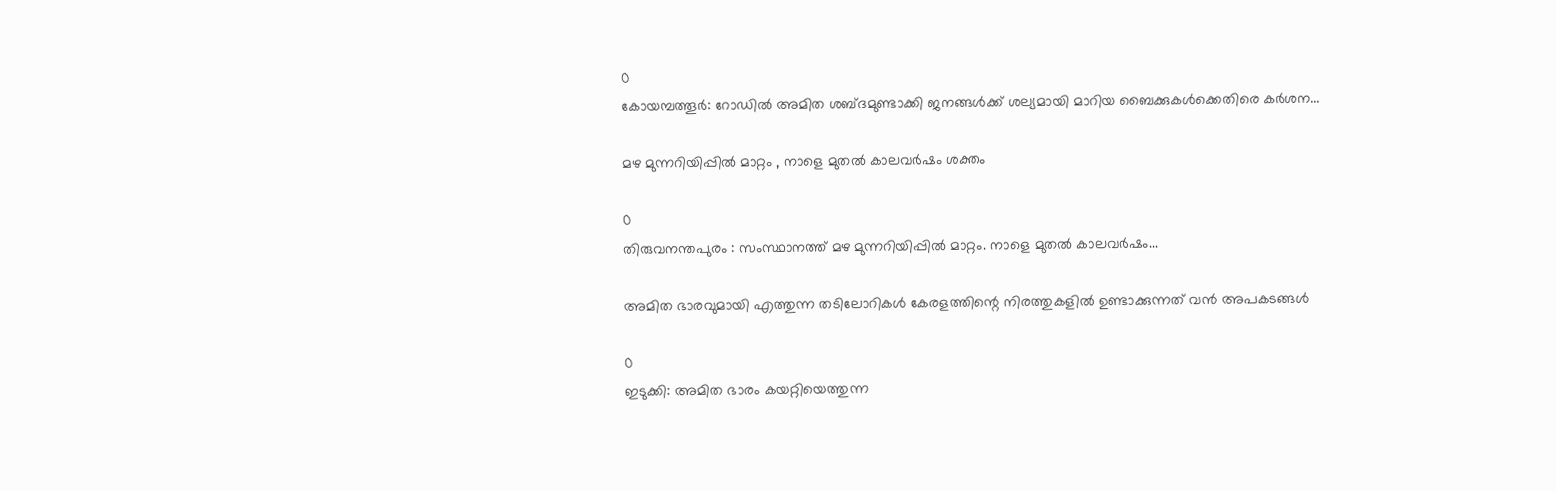0
കോയമ്പത്തൂർ: റോഡിൽ അമിത ശബ്ദമുണ്ടാക്കി ജനങ്ങൾക്ക് ശല്യമായി മാറിയ ബൈക്കുകൾക്കെതിരെ കർശന...

മഴ മുന്നറിയിപ്പില്‍ മാറ്റം , നാളെ മുതല്‍ കാലവര്‍ഷം ശക്തം

0
തിരുവനന്തപുരം : സംസ്ഥാനത്ത് മഴ മുന്നറിയിപ്പില്‍ മാറ്റം. നാളെ മുതല്‍ കാലവര്‍ഷം...

അമിത ഭാരവുമായി എത്തുന്ന തടിലോറികൾ കേരളത്തിന്റെ നിരത്തുകളിൽ ഉണ്ടാക്കുന്നത് വൻ അപകടങ്ങൾ

0
ഇടുക്കി: അമിത ഭാരം കയറ്റിയെത്തുന്ന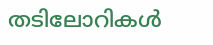തടിലോറികൾ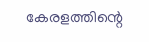കേരളത്തിന്റെ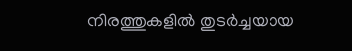നിരത്തുകളിൽ തുടർച്ചയായ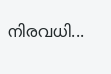നിരവധി...